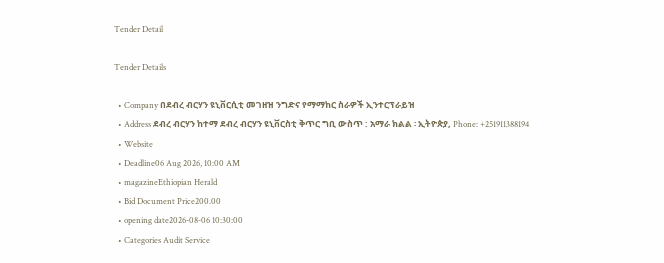Tender Detail

Tender Details

  • Company በደብረ ብርሃን ዩኒቨርሲቲ መገዘዝ ንግድና የማማከር ስራዎች ኢንተርፕራይዝ
  • Address ደብረ ብርሃን ከተማ ደብረ ብርሃን ዩኒቨርስቲ ቅጥር ግቢ ውስጥ : አማራ ክልል ፡ ኢትዮጵያ, Phone: +251911388194
  • Website
  • Deadline06 Aug 2026, 10:00 AM
  • magazineEthiopian Herald
  • Bid Document Price200.00
  • opening date2026-08-06 10:30:00
  • Categories Audit Service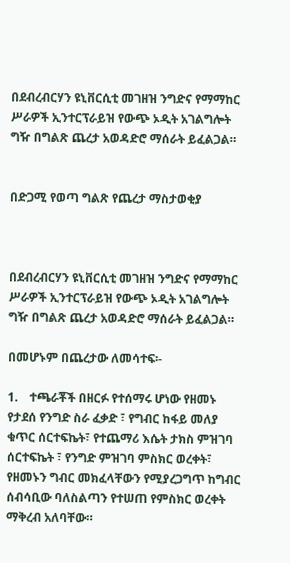በደብረብርሃን ዩኒቨርሲቲ መገዘዝ ንግድና የማማከር ሥራዎች ኢንተርፕራይዝ የውጭ ኦዲት አገልግሎት ግዥ በግልጽ ጨረታ አወዳድሮ ማሰራት ይፈልጋል።


በድጋሚ የወጣ ግልጽ የጨረታ ማስታወቂያ



በደብረብርሃን ዩኒቨርሲቲ መገዘዝ ንግድና የማማከር ሥራዎች ኢንተርፕራይዝ የውጭ ኦዲት አገልግሎት ግዥ በግልጽ ጨረታ አወዳድሮ ማሰራት ይፈልጋል።

በመሆኑም በጨረታው ለመሳተፍ፡-

1.    ተጫራቾች በዘርፉ የተሰማሩ ሆነው የዘመኑ የታደሰ የንግድ ስራ ፈቃድ ፣ የግብር ከፋይ መለያ ቁጥር ሰርተፍኬት፣ የተጨማሪ እሴት ታክስ ምዝገባ ሰርተፍኬት ፣ የንግድ ምዝገባ ምስክር ወረቀት፣ የዘመኑን ግብር መክፈላቸውን የሚያረጋግጥ ከግብር ሰብሳቢው ባለስልጣን የተሠጠ የምስክር ወረቀት ማቅረብ አለባቸው።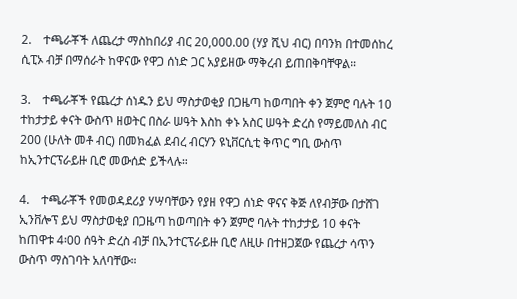2.    ተጫራቾች ለጨረታ ማስከበሪያ ብር 20,000.00 (ሃያ ሺህ ብር) በባንክ በተመሰከረ ሲፒኦ ብቻ በማሰራት ከዋናው የዋጋ ሰነድ ጋር አያይዘው ማቅረብ ይጠበቅባቸዋል።

3.    ተጫራቾች የጨረታ ሰነዱን ይህ ማስታወቂያ በጋዜጣ ከወጣበት ቀን ጀምሮ ባሉት 10 ተከታታይ ቀናት ውስጥ ዘወትር በስራ ሠዓት እስከ ቀኑ አስር ሠዓት ድረስ የማይመለስ ብር 200 (ሁለት መቶ ብር) በመክፈል ደብረ ብርሃን ዩኒቨርሲቲ ቅጥር ግቢ ውስጥ ከኢንተርፕራይዙ ቢሮ መውሰድ ይችላሉ።

4.    ተጫራቾች የመወዳደሪያ ሃሣባቸውን የያዘ የዋጋ ሰነድ ዋናና ቅጅ ለየብቻው በታሸገ ኢንቨሎፕ ይህ ማስታወቂያ በጋዜጣ ከወጣበት ቀን ጀምሮ ባሉት ተከታታይ 10 ቀናት ከጠዋቱ 4፡00 ሰዓት ድረስ ብቻ በኢንተርፕራይዙ ቢሮ ለዚሁ በተዘጋጀው የጨረታ ሳጥን ውስጥ ማስገባት አለባቸው።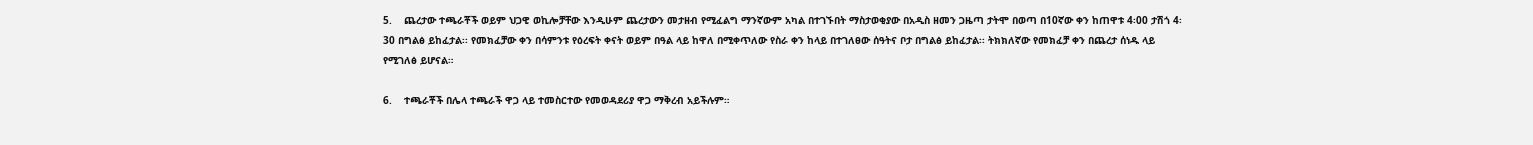5.    ጨረታው ተጫራቾች ወይም ህጋዊ ወኪሎቻቸው እንዲሁም ጨረታውን መታዘብ የሚፈልግ ማንኛውም አካል በተገኙበት ማስታወቂያው በአዲስ ዘመን ጋዜጣ ታትሞ በወጣ በ10ኛው ቀን ከጠዋቱ 4፡00 ታሽጎ 4፡30 በግልፅ ይከፈታል፡፡ የመክፈቻው ቀን በሳምንቱ የዕረፍት ቀናት ወይም በዓል ላይ ከዋለ በሚቀጥለው የስራ ቀን ከላይ በተገለፀው ሰዓትና ቦታ በግልፅ ይከፈታል፡፡ ትክክለኛው የመክፈቻ ቀን በጨረታ ሰነዱ ላይ የሚገለፅ ይሆናል።

6.    ተጫራቾች በሌላ ተጫራች ዋጋ ላይ ተመስርተው የመወዳደሪያ ዋጋ ማቅረብ አይችሉም።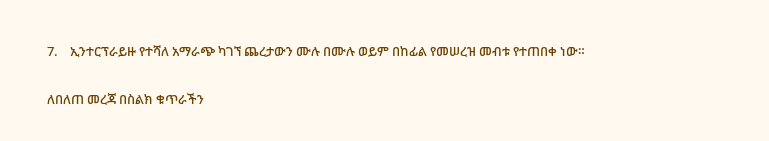7.    ኢንተርፕራይዙ የተሻለ አማራጭ ካገኘ ጨረታውን ሙሉ በሙሉ ወይም በከፊል የመሠረዝ መብቱ የተጠበቀ ነው።

ለበለጠ መረጃ በስልክ ቁጥራችን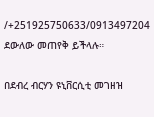/+251925750633/0913497204 ደውለው መጠየቅ ይችላሉ።

በደብረ ብርሃን ዩኒቨርሲቲ መገዘዝ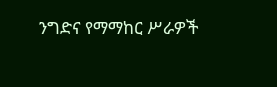ንግድና የማማከር ሥራዎች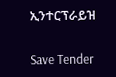ኢንተርፕራይዝ

Save Tender